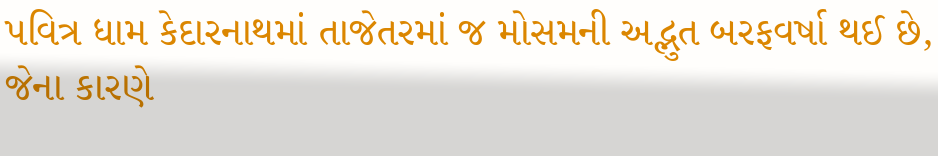પવિત્ર ધામ કેદારનાથમાં તાજેતરમાં જ મોસમની અદ્ભુત બરફવર્ષા થઈ છે, જેના કારણે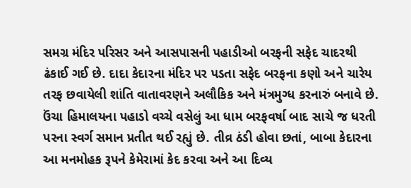સમગ્ર મંદિર પરિસર અને આસપાસની પહાડીઓ બરફની સફેદ ચાદરથી ઢંકાઈ ગઈ છે. દાદા કેદારના મંદિર પર પડતા સફેદ બરફના કણો અને ચારેય તરફ છવાયેલી શાંતિ વાતાવરણને અલૌકિક અને મંત્રમુગ્ધ કરનારું બનાવે છે.
ઉંચા હિમાલયના પહાડો વચ્ચે વસેલું આ ધામ બરફવર્ષા બાદ સાચે જ ધરતી પરના સ્વર્ગ સમાન પ્રતીત થઈ રહ્યું છે. તીવ્ર ઠંડી હોવા છતાં, બાબા કેદારના આ મનમોહક રૂપને કેમેરામાં કેદ કરવા અને આ દિવ્ય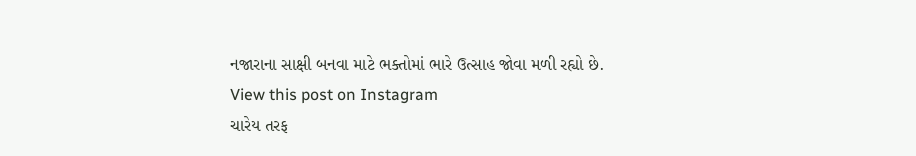નજારાના સાક્ષી બનવા માટે ભક્તોમાં ભારે ઉત્સાહ જોવા મળી રહ્યો છે.
View this post on Instagram
ચારેય તરફ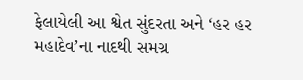ફેલાયેલી આ શ્વેત સુંદરતા અને ‘હર હર મહાદેવ’ના નાદથી સમગ્ર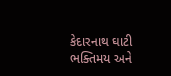કેદારનાથ ઘાટી ભક્તિમય અને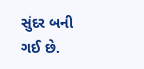સુંદર બની ગઈ છે.